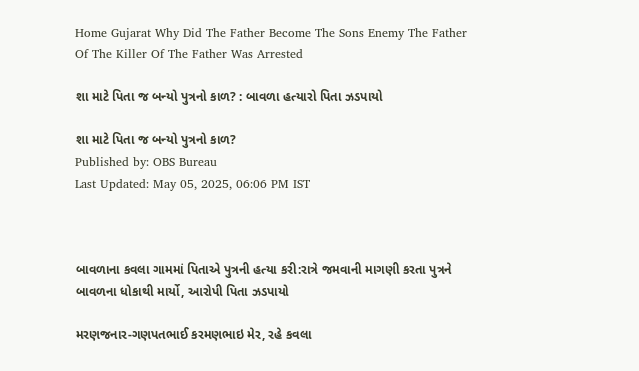Home Gujarat Why Did The Father Become The Sons Enemy The Father Of The Killer Of The Father Was Arrested

શા માટે પિતા જ બન્યો પુત્રનો કાળ? : બાવળા હત્યારો પિતા ઝડપાયો

શા માટે પિતા જ બન્યો પુત્રનો કાળ?
Published by: OBS Bureau
Last Updated: May 05, 2025, 06:06 PM IST



બાવળાના કવલા ગામમાં પિતાએ પુત્રની હત્યા કરી:રાત્રે જમવાની માગણી કરતા પુત્રને બાવળના ધોકાથી માર્યો, આરોપી પિતા ઝડપાયો

મરણજનાર-ગણપતભાઈ કરમણભાઇ મેર, રહે કવલા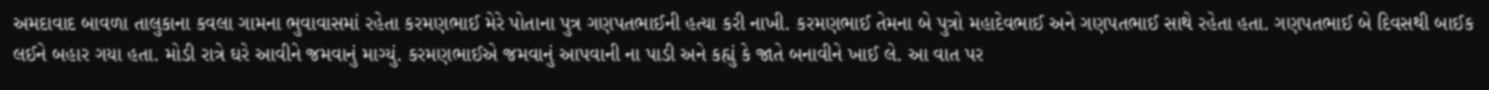અમદાવાદ બાવળા તાલુકાના કવલા ગામના ભુવાવાસમાં રહેતા કરમણભાઈ મેરે પોતાના પુત્ર ગણપતભાઈની હત્યા કરી નાખી. કરમણભાઈ તેમના બે પુત્રો મહાદેવભાઈ અને ગણપતભાઈ સાથે રહેતા હતા. ગણપતભાઈ બે દિવસથી બાઈક લઈને બહાર ગયા હતા. મોડી રાત્રે ઘરે આવીને જમવાનું માગ્યું. કરમણભાઈએ જમવાનું આપવાની ના પાડી અને કહ્યું કે જાતે બનાવીને ખાઈ લે. આ વાત પર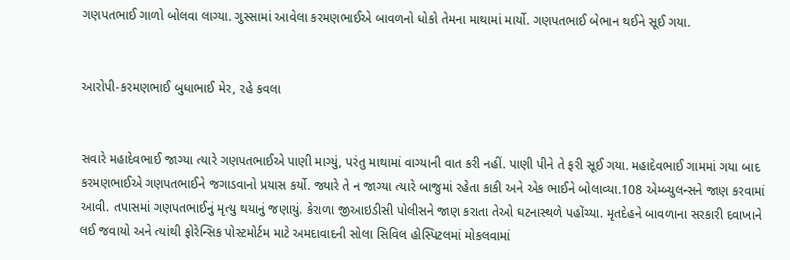ગણપતભાઈ ગાળો બોલવા લાગ્યા. ગુસ્સામાં આવેલા કરમણભાઈએ બાવળનો ધોકો તેમના માથામાં માર્યો. ગણપતભાઈ બેભાન થઈને સૂઈ ગયા.


આરોપી-કરમણભાઈ બુધાભાઈ મેર, રહે કવલા


સવારે મહાદેવભાઈ જાગ્યા ત્યારે ગણપતભાઈએ પાણી માગ્યું, પરંતુ માથામાં વાગ્યાની વાત કરી નહીં. પાણી પીને તે ફરી સૂઈ ગયા. મહાદેવભાઈ ગામમાં ગયા બાદ કરમણભાઈએ ગણપતભાઈને જગાડવાનો પ્રયાસ કર્યો. જ્યારે તે ન જાગ્યા ત્યારે બાજુમાં રહેતા કાકી અને એક ભાઈને બોલાવ્યા.108 એમ્બ્યુલન્સને જાણ કરવામાં આવી. તપાસમાં ગણપતભાઈનું મૃત્યુ થયાનું જણાયું. કેરાળા જીઆઇડીસી પોલીસને જાણ કરાતા તેઓ ઘટનાસ્થળે પહોંચ્યા. મૃતદેહને બાવળાના સરકારી દવાખાને લઈ જવાયો અને ત્યાંથી ફોરેન્સિક પોસ્ટમોર્ટમ માટે અમદાવાદની સોલા સિવિલ હોસ્પિટલમાં મોકલવામાં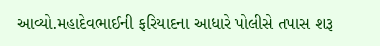આવ્યો.મહાદેવભાઈની ફરિયાદના આધારે પોલીસે તપાસ શરૂ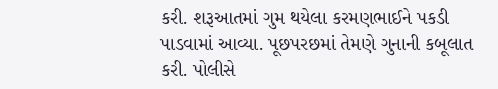કરી. શરૂઆતમાં ગુમ થયેલા કરમણભાઈને પકડી પાડવામાં આવ્યા. પૂછપરછમાં તેમણે ગુનાની કબૂલાત કરી. પોલીસે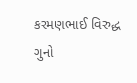કરમણભાઈ વિરુદ્ધ ગુનો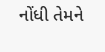નોંધી તેમને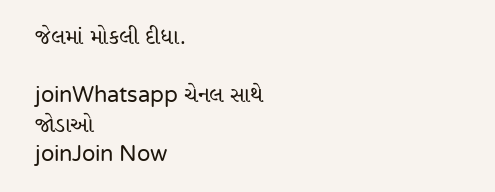જેલમાં મોકલી દીધા.

joinWhatsapp ચેનલ સાથે જોડાઓ
joinJoin Now